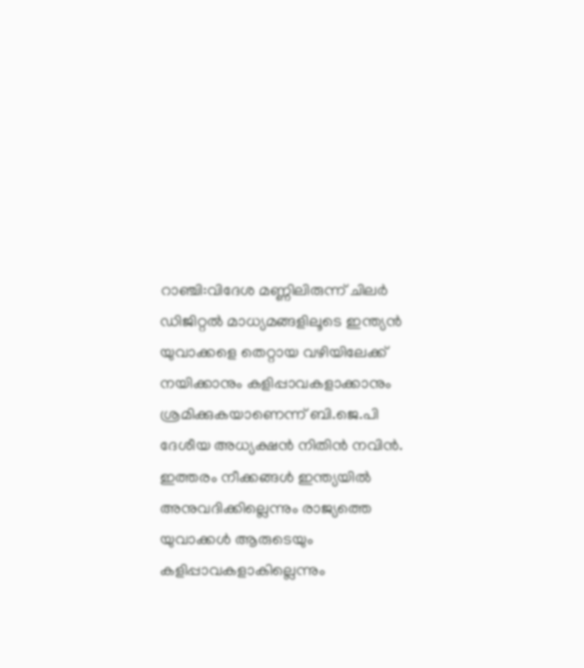റാഞ്ചി:വിദേശ മണ്ണിലിരുന്ന് ചിലർ ഡിജിറ്റൽ മാധ്യമങ്ങളിലൂടെ ഇന്ത്യൻ യുവാക്കളെ തെറ്റായ വഴിയിലേക്ക് നയിക്കാനും കളിപ്പാവകളാക്കാനും ശ്രമിക്കുകയാണെന്ന് ബി.ജെ.പി ദേശീയ അധ്യക്ഷൻ നിതിൻ നവിൻ. ഇത്തരം നീക്കങ്ങൾ ഇന്ത്യയിൽ അനുവദിക്കില്ലെന്നും രാജ്യത്തെ യുവാക്കൾ ആരുടെയും കളിപ്പാവകളാകില്ലെന്നും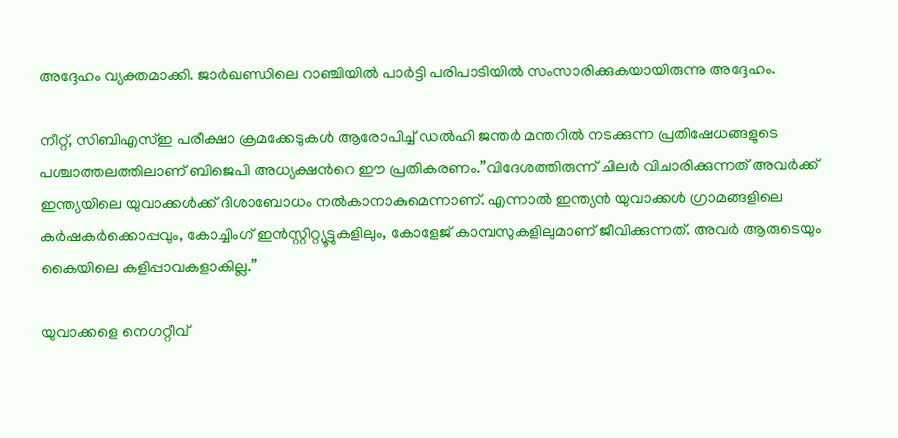അദ്ദേഹം വ്യക്തമാക്കി. ജാർഖണ്ഡിലെ റാഞ്ചിയിൽ പാർട്ടി പരിപാടിയിൽ സംസാരിക്കുകയായിരുന്നു അദ്ദേഹം.

നീറ്റ്, സി‌ബിഎസ്ഇ പരീക്ഷാ ക്രമക്കേടുകൾ ആരോപിച്ച് ഡൽഹി ജന്തർ മന്തറിൽ നടക്കുന്ന പ്രതിഷേധങ്ങളുടെ പശ്ചാത്തലത്തിലാണ് ബിജെപി അധ്യക്ഷന്‍റെ ഈ പ്രതികരണം.”വിദേശത്തിരുന്ന് ചിലർ വിചാരിക്കുന്നത് അവർക്ക് ഇന്ത്യയിലെ യുവാക്കൾക്ക് ദിശാബോധം നൽകാനാകുമെന്നാണ്. എന്നാൽ ഇന്ത്യൻ യുവാക്കൾ ഗ്രാമങ്ങളിലെ കർഷകർക്കൊപ്പവും, കോച്ചിംഗ് ഇൻസ്റ്റിറ്റ്യൂട്ടുകളിലും, കോളേജ് കാമ്പസുകളിലുമാണ് ജീവിക്കുന്നത്. അവർ ആരുടെയും കൈയിലെ കളിപ്പാവകളാകില്ല.”

യുവാക്കളെ നെഗറ്റീവ്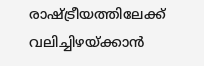രാഷ്ട്രീയത്തിലേക്ക് വലിച്ചിഴയ്ക്കാൻ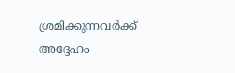ശ്രമിക്കുന്നവർക്ക് അദ്ദേഹം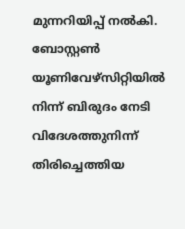മുന്നറിയിപ്പ് നൽകി. ബോസ്റ്റൺ യൂണിവേഴ്സിറ്റിയിൽ നിന്ന് ബിരുദം നേടി വിദേശത്തുനിന്ന് തിരിച്ചെത്തിയ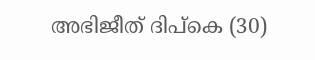അഭിജീത് ദിപ്കെ (30)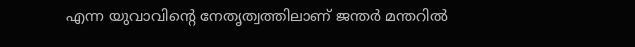എന്ന യുവാവിന്‍റെ നേതൃത്വത്തിലാണ് ജന്തർ മന്തറിൽ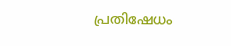പ്രതിഷേധം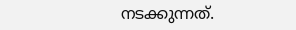നടക്കുന്നത്.